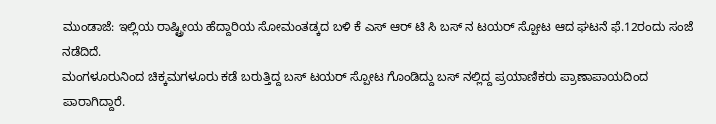ಮುಂಡಾಜೆ: ಇಲ್ಲಿಯ ರಾಷ್ಟ್ರೀಯ ಹೆದ್ದಾರಿಯ ಸೋಮಂತಡ್ಕದ ಬಳಿ ಕೆ ಎಸ್ ಆರ್ ಟಿ ಸಿ ಬಸ್ ನ ಟಯರ್ ಸ್ಪೋಟ ಆದ ಘಟನೆ ಫೆ.12ರಂದು ಸಂಜೆ ನಡೆದಿದೆ.
ಮಂಗಳೂರುನಿಂದ ಚಿಕ್ಕಮಗಳೂರು ಕಡೆ ಬರುತ್ತಿದ್ದ ಬಸ್ ಟಯರ್ ಸ್ಪೋಟ ಗೊಂಡಿದ್ದು ಬಸ್ ನಲ್ಲಿದ್ದ ಪ್ರಯಾಣಿಕರು ಪ್ರಾಣಾಪಾಯದಿಂದ ಪಾರಾಗಿದ್ದಾರೆ.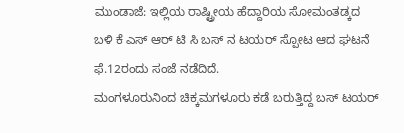ಮುಂಡಾಜೆ: ಇಲ್ಲಿಯ ರಾಷ್ಟ್ರೀಯ ಹೆದ್ದಾರಿಯ ಸೋಮಂತಡ್ಕದ ಬಳಿ ಕೆ ಎಸ್ ಆರ್ ಟಿ ಸಿ ಬಸ್ ನ ಟಯರ್ ಸ್ಪೋಟ ಆದ ಘಟನೆ ಫೆ.12ರಂದು ಸಂಜೆ ನಡೆದಿದೆ.
ಮಂಗಳೂರುನಿಂದ ಚಿಕ್ಕಮಗಳೂರು ಕಡೆ ಬರುತ್ತಿದ್ದ ಬಸ್ ಟಯರ್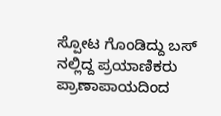ಸ್ಪೋಟ ಗೊಂಡಿದ್ದು ಬಸ್ ನಲ್ಲಿದ್ದ ಪ್ರಯಾಣಿಕರು ಪ್ರಾಣಾಪಾಯದಿಂದ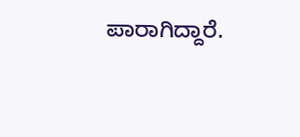ಪಾರಾಗಿದ್ದಾರೆ.